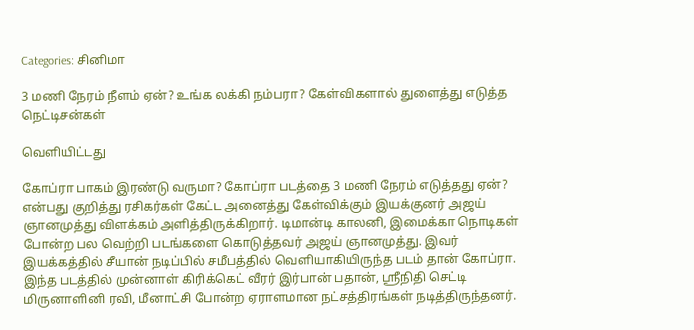Categories: சினிமா

3 மணி நேரம் நீளம் ஏன்? உங்க லக்கி நம்பரா? கேள்விகளால் துளைத்து எடுத்த நெட்டிசன்கள்

வெளியிட்டது

கோப்ரா பாகம் இரண்டு வருமா? கோப்ரா படத்தை 3 மணி நேரம் எடுத்தது ஏன்? என்பது குறித்து ரசிகர்கள் கேட்ட அனைத்து கேள்விக்கும் இயக்குனர் அஜய் ஞானமுத்து விளக்கம் அளித்திருக்கிறார். டிமான்டி காலனி, இமைக்கா நொடிகள் போன்ற பல வெற்றி படங்களை கொடுத்தவர் அஜய் ஞானமுத்து. இவர் இயக்கத்தில் சீயான் நடிப்பில் சமீபத்தில் வெளியாகியிருந்த படம் தான் கோப்ரா. இந்த படத்தில் முன்னாள் கிரிக்கெட் வீரர் இர்பான் பதான், ஸ்ரீநிதி செட்டி மிருனாளினி ரவி, மீனாட்சி போன்ற ஏராளமான நட்சத்திரங்கள் நடித்திருந்தனர்.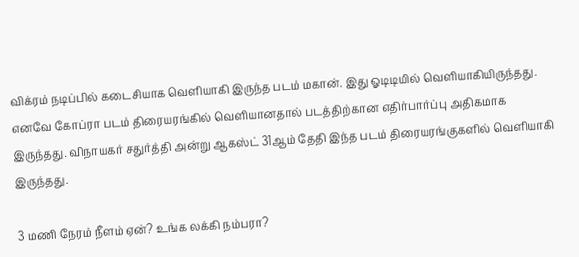விக்ரம் நடிப்பில் கடைசியாக வெளியாகி இருந்த படம் மகான். இது ஓடிடியில் வெளியாகியிருந்தது. எனவே கோப்ரா படம் திரையரங்கில் வெளியானதால் படத்திற்கான எதிர்பார்ப்பு அதிகமாக இருந்தது. விநாயகர் சதுர்த்தி அன்று ஆகஸ்ட் 31ஆம் தேதி இந்த படம் திரையரங்குகளில் வெளியாகி இருந்தது.

3 மணி நேரம் நீளம் ஏன்? உங்க லக்கி நம்பரா?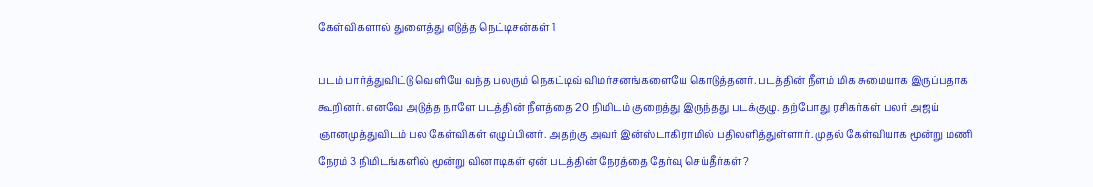கேள்விகளால் துளைத்து எடுத்த நெட்டிசன்கள் 1

படம் பார்த்துவிட்டு வெளியே வந்த பலரும் நெகட்டிவ் விமர்சனங்களையே கொடுத்தனர். படத்தின் நீளம் மிக சுமையாக இருப்பதாக கூறினர். எனவே அடுத்த நாளே படத்தின் நீளத்தை 20 நிமிடம் குறைத்து இருந்தது படக்குழு. தற்போது ரசிகர்கள் பலர் அஜய் ஞானமுத்துவிடம் பல கேள்விகள் எழுப்பினர். அதற்கு அவர் இன்ஸ்டாகிராமில் பதிலளித்துள்ளார். முதல் கேள்வியாக மூன்று மணி நேரம் 3 நிமிடங்களில் மூன்று வினாடிகள் ஏன் படத்தின் நேரத்தை தேர்வு செய்தீர்கள்?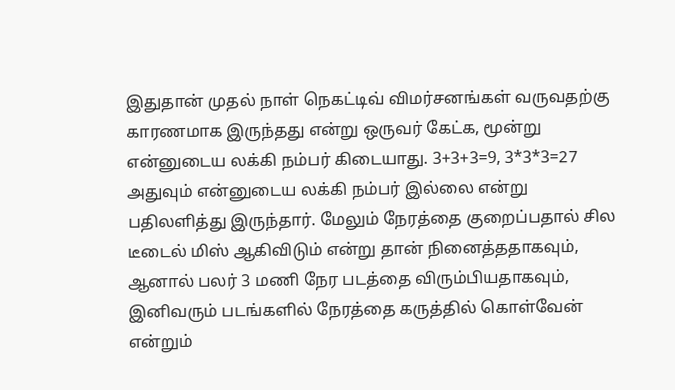இதுதான் முதல் நாள் நெகட்டிவ் விமர்சனங்கள் வருவதற்கு காரணமாக இருந்தது என்று ஒருவர் கேட்க, மூன்று என்னுடைய லக்கி நம்பர் கிடையாது. 3+3+3=9, 3*3*3=27 அதுவும் என்னுடைய லக்கி நம்பர் இல்லை என்று பதிலளித்து இருந்தார். மேலும் நேரத்தை குறைப்பதால் சில டீடைல் மிஸ் ஆகிவிடும் என்று தான் நினைத்ததாகவும், ஆனால் பலர் 3 மணி நேர படத்தை விரும்பியதாகவும், இனிவரும் படங்களில் நேரத்தை கருத்தில் கொள்வேன் என்றும்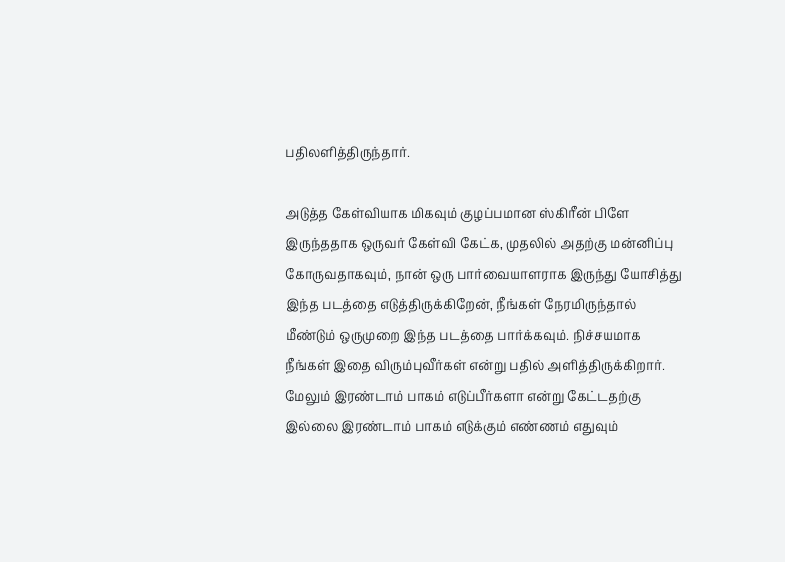பதிலளித்திருந்தார்.

அடுத்த கேள்வியாக மிகவும் குழப்பமான ஸ்கிரீன் பிளே இருந்ததாக ஒருவர் கேள்வி கேட்க, முதலில் அதற்கு மன்னிப்பு கோருவதாகவும், நான் ஒரு பார்வையாளராக இருந்து யோசித்து இந்த படத்தை எடுத்திருக்கிறேன், நீங்கள் நேரமிருந்தால் மீண்டும் ஒருமுறை இந்த படத்தை பார்க்கவும். நிச்சயமாக நீங்கள் இதை விரும்புவீர்கள் என்று பதில் அளித்திருக்கிறார். மேலும் இரண்டாம் பாகம் எடுப்பீர்களா என்று கேட்டதற்கு இல்லை இரண்டாம் பாகம் எடுக்கும் எண்ணம் எதுவும்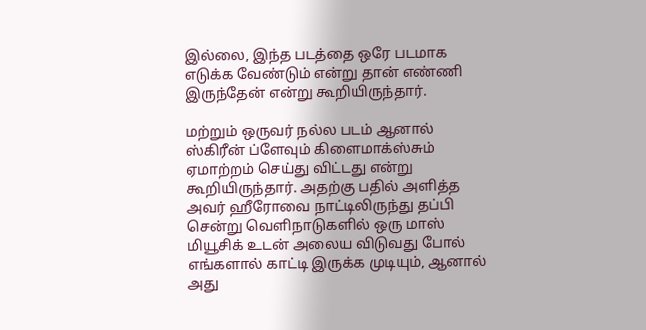இல்லை, இந்த படத்தை ஒரே படமாக எடுக்க வேண்டும் என்று தான் எண்ணி இருந்தேன் என்று கூறியிருந்தார்.

மற்றும் ஒருவர் நல்ல படம் ஆனால் ஸ்கிரீன் ப்ளேவும் கிளைமாக்ஸ்சும் ஏமாற்றம் செய்து விட்டது என்று கூறியிருந்தார். அதற்கு பதில் அளித்த அவர் ஹீரோவை நாட்டிலிருந்து தப்பி சென்று வெளிநாடுகளில் ஒரு மாஸ் மியூசிக் உடன் அலைய விடுவது போல் எங்களால் காட்டி இருக்க முடியும், ஆனால் அது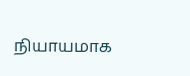நியாயமாக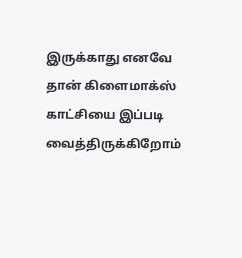இருக்காது எனவே தான் கிளைமாக்ஸ் காட்சியை இப்படி வைத்திருக்கிறோம்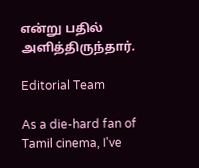என்று பதில் அளித்திருந்தார்.

Editorial Team

As a die-hard fan of Tamil cinema, I've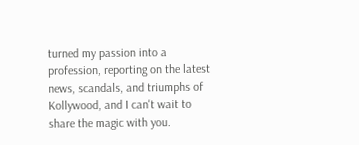turned my passion into a profession, reporting on the latest news, scandals, and triumphs of Kollywood, and I can't wait to share the magic with you.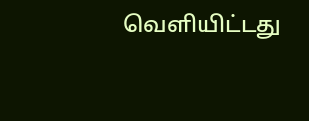வெளியிட்டது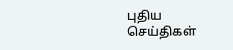புதிய செய்திகள்